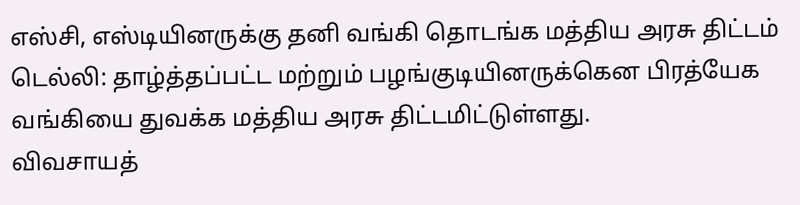எஸ்சி, எஸ்டியினருக்கு தனி வங்கி தொடங்க மத்திய அரசு திட்டம்
டெல்லி: தாழ்த்தப்பட்ட மற்றும் பழங்குடியினருக்கென பிரத்யேக வங்கியை துவக்க மத்திய அரசு திட்டமிட்டுள்ளது.
விவசாயத்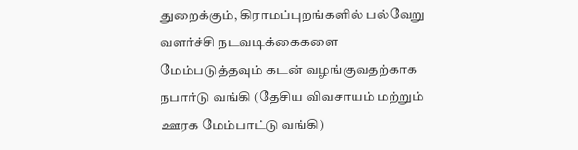துறைக்கும், கிராமப்புறங்களில் பல்வேறு வளர்ச்சி நடவடிக்கைகளை மேம்படுத்தவும் கடன் வழங்குவதற்காக நபார்டு வங்கி (தேசிய விவசாயம் மற்றும் ஊரக மேம்பாட்டு வங்கி)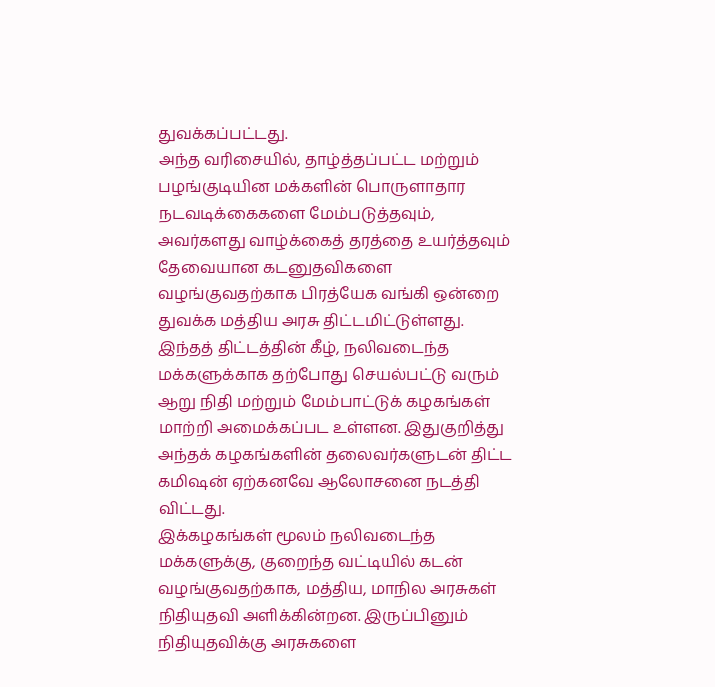துவக்கப்பட்டது.
அந்த வரிசையில், தாழ்த்தப்பட்ட மற்றும் பழங்குடியின மக்களின் பொருளாதார நடவடிக்கைகளை மேம்படுத்தவும், அவர்களது வாழ்க்கைத் தரத்தை உயர்த்தவும் தேவையான கடனுதவிகளை வழங்குவதற்காக பிரத்யேக வங்கி ஒன்றை துவக்க மத்திய அரசு திட்டமிட்டுள்ளது.
இந்தத் திட்டத்தின் கீழ், நலிவடைந்த மக்களுக்காக தற்போது செயல்பட்டு வரும் ஆறு நிதி மற்றும் மேம்பாட்டுக் கழகங்கள் மாற்றி அமைக்கப்பட உள்ளன. இதுகுறித்து அந்தக் கழகங்களின் தலைவர்களுடன் திட்ட கமிஷன் ஏற்கனவே ஆலோசனை நடத்தி விட்டது.
இக்கழகங்கள் மூலம் நலிவடைந்த மக்களுக்கு, குறைந்த வட்டியில் கடன் வழங்குவதற்காக, மத்திய, மாநில அரசுகள் நிதியுதவி அளிக்கின்றன. இருப்பினும் நிதியுதவிக்கு அரசுகளை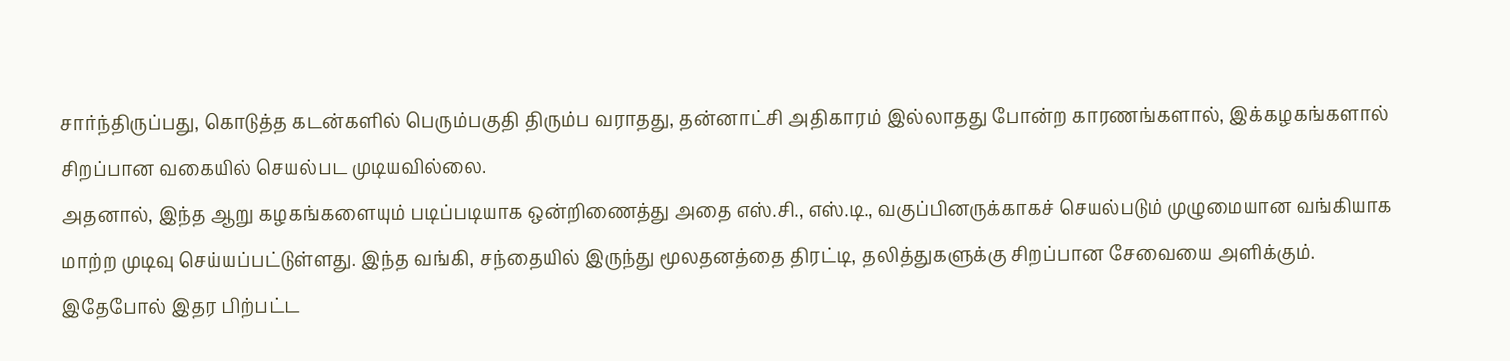சார்ந்திருப்பது, கொடுத்த கடன்களில் பெரும்பகுதி திரும்ப வராதது, தன்னாட்சி அதிகாரம் இல்லாதது போன்ற காரணங்களால், இக்கழகங்களால் சிறப்பான வகையில் செயல்பட முடியவில்லை.
அதனால், இந்த ஆறு கழகங்களையும் படிப்படியாக ஒன்றிணைத்து அதை எஸ்.சி., எஸ்.டி., வகுப்பினருக்காகச் செயல்படும் முழுமையான வங்கியாக மாற்ற முடிவு செய்யப்பட்டுள்ளது. இந்த வங்கி, சந்தையில் இருந்து மூலதனத்தை திரட்டி, தலித்துகளுக்கு சிறப்பான சேவையை அளிக்கும்.
இதேபோல் இதர பிற்பட்ட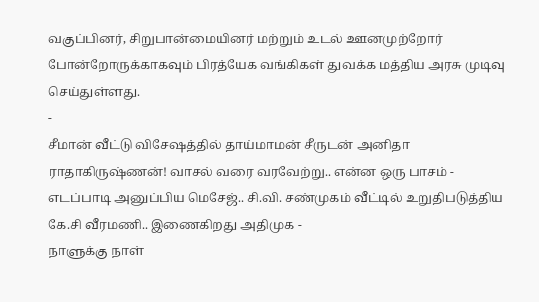வகுப்பினர், சிறுபான்மையினர் மற்றும் உடல் ஊனமுற்றோர் போன்றோருக்காகவும் பிரத்யேக வங்கிகள் துவக்க மத்திய அரசு முடிவு செய்துள்ளது.
-
சீமான் வீட்டு விசேஷத்தில் தாய்மாமன் சீருடன் அனிதா ராதாகிருஷ்ணன்! வாசல் வரை வரவேற்று.. என்ன ஒரு பாசம் -
எடப்பாடி அனுப்பிய மெசேஜ்.. சி.வி. சண்முகம் வீட்டில் உறுதிபடுத்திய கே.சி வீரமணி.. இணைகிறது அதிமுக -
நாளுக்கு நாள்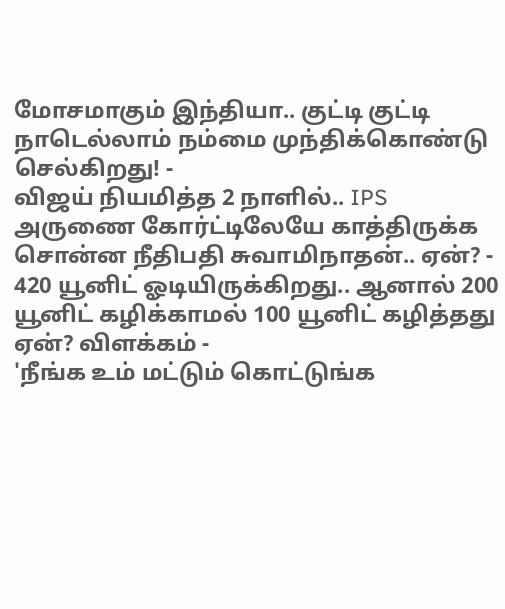மோசமாகும் இந்தியா.. குட்டி குட்டி நாடெல்லாம் நம்மை முந்திக்கொண்டு செல்கிறது! -
விஜய் நியமித்த 2 நாளில்.. IPS அருணை கோர்ட்டிலேயே காத்திருக்க சொன்ன நீதிபதி சுவாமிநாதன்.. ஏன்? -
420 யூனிட் ஓடியிருக்கிறது.. ஆனால் 200 யூனிட் கழிக்காமல் 100 யூனிட் கழித்தது ஏன்? விளக்கம் -
'நீங்க உம் மட்டும் கொட்டுங்க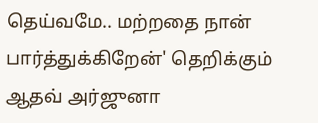தெய்வமே.. மற்றதை நான் பார்த்துக்கிறேன்' தெறிக்கும் ஆதவ் அர்ஜுனா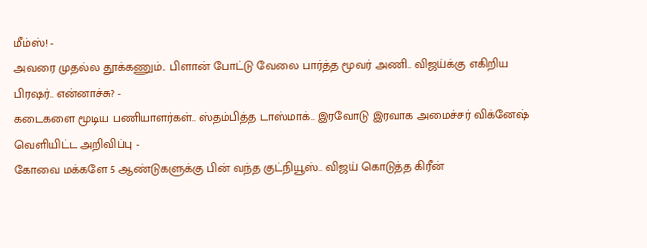மீம்ஸ்! -
அவரை முதல்ல தூக்கணும்.. பிளான் போட்டு வேலை பார்த்த மூவர் அணி.. விஜய்க்கு எகிறிய பிரஷர்.. என்னாச்சு? -
கடைகளை மூடிய பணியாளர்கள்.. ஸ்தம்பித்த டாஸ்மாக்.. இரவோடு இரவாக அமைச்சர் விக்னேஷ் வெளியிட்ட அறிவிப்பு -
கோவை மக்களே 5 ஆண்டுகளுக்கு பின் வந்த குட்நியூஸ்.. விஜய் கொடுத்த கிரீன்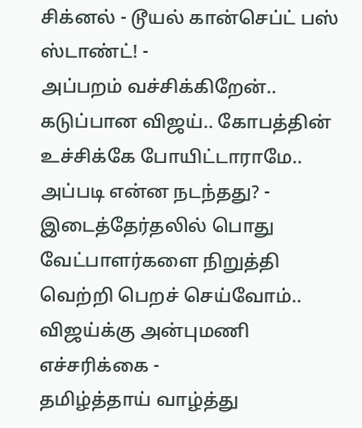சிக்னல் - டூயல் கான்செப்ட் பஸ் ஸ்டாண்ட்! -
அப்பறம் வச்சிக்கிறேன்.. கடுப்பான விஜய்.. கோபத்தின் உச்சிக்கே போயிட்டாராமே.. அப்படி என்ன நடந்தது? -
இடைத்தேர்தலில் பொது வேட்பாளர்களை நிறுத்தி வெற்றி பெறச் செய்வோம்.. விஜய்க்கு அன்புமணி எச்சரிக்கை -
தமிழ்த்தாய் வாழ்த்து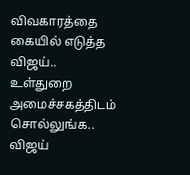விவகாரத்தை கையில் எடுத்த விஜய்.. உள்துறை அமைச்சகத்திடம் சொல்லுங்க.. விஜய்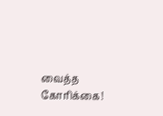வைத்த கோரிக்கை!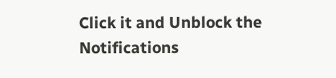Click it and Unblock the Notifications